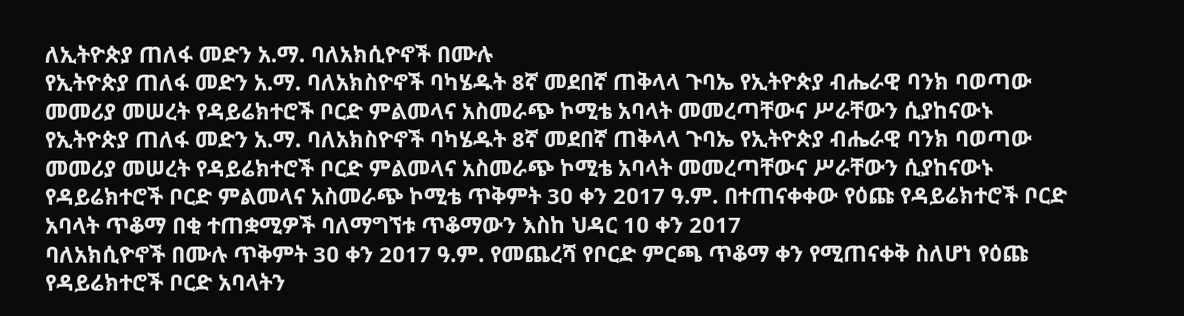ለኢትዮጵያ ጠለፋ መድን አ.ማ. ባለአክሲዮኖች በሙሉ
የኢትዮጵያ ጠለፋ መድን አ.ማ. ባለአክስዮኖች ባካሄዱት 8ኛ መደበኛ ጠቅላላ ጉባኤ የኢትዮጵያ ብሔራዊ ባንክ ባወጣው መመሪያ መሠረት የዳይሬክተሮች ቦርድ ምልመላና አስመራጭ ኮሚቴ አባላት መመረጣቸውና ሥራቸውን ሲያከናውኑ
የኢትዮጵያ ጠለፋ መድን አ.ማ. ባለአክስዮኖች ባካሄዱት 8ኛ መደበኛ ጠቅላላ ጉባኤ የኢትዮጵያ ብሔራዊ ባንክ ባወጣው መመሪያ መሠረት የዳይሬክተሮች ቦርድ ምልመላና አስመራጭ ኮሚቴ አባላት መመረጣቸውና ሥራቸውን ሲያከናውኑ
የዳይሬክተሮች ቦርድ ምልመላና አስመራጭ ኮሚቴ ጥቅምት 3ዐ ቀን 2ዐ17 ዓ.ም. በተጠናቀቀው የዕጩ የዳይሬክተሮች ቦርድ አባላት ጥቆማ በቂ ተጠቋሚዎች ባለማግኘቱ ጥቆማውን እስከ ህዳር 1ዐ ቀን 2ዐ17
ባለአክሲዮኖች በሙሉ ጥቅምት 3ዐ ቀን 2ዐ17 ዓ.ም. የመጨረሻ የቦርድ ምርጫ ጥቆማ ቀን የሚጠናቀቅ ስለሆነ የዕጩ የዳይሬክተሮች ቦርድ አባላትን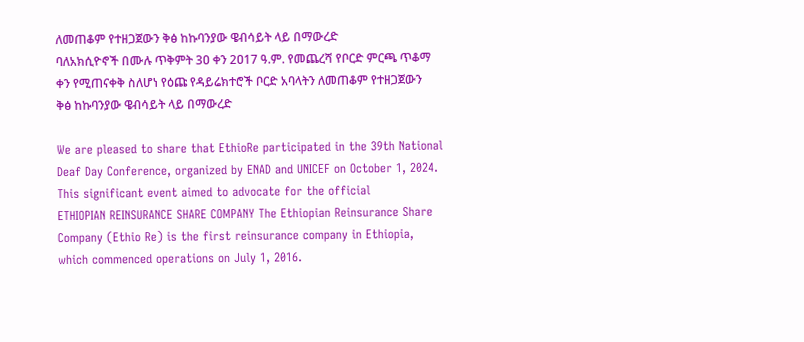ለመጠቆም የተዘጋጀውን ቅፅ ከኩባንያው ዌብሳይት ላይ በማውረድ
ባለአክሲዮኖች በሙሉ ጥቅምት 3ዐ ቀን 2ዐ17 ዓ.ም. የመጨረሻ የቦርድ ምርጫ ጥቆማ ቀን የሚጠናቀቅ ስለሆነ የዕጩ የዳይሬክተሮች ቦርድ አባላትን ለመጠቆም የተዘጋጀውን ቅፅ ከኩባንያው ዌብሳይት ላይ በማውረድ

We are pleased to share that EthioRe participated in the 39th National Deaf Day Conference, organized by ENAD and UNICEF on October 1, 2024. This significant event aimed to advocate for the official
ETHIOPIAN REINSURANCE SHARE COMPANY The Ethiopian Reinsurance Share Company (Ethio Re) is the first reinsurance company in Ethiopia, which commenced operations on July 1, 2016.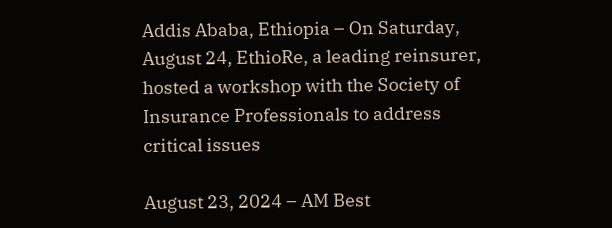Addis Ababa, Ethiopia – On Saturday, August 24, EthioRe, a leading reinsurer, hosted a workshop with the Society of Insurance Professionals to address critical issues

August 23, 2024 – AM Best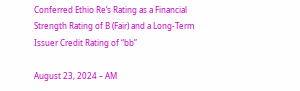Conferred Ethio Re’s Rating as a Financial Strength Rating of B (Fair) and a Long-Term Issuer Credit Rating of “bb”

August 23, 2024 – AM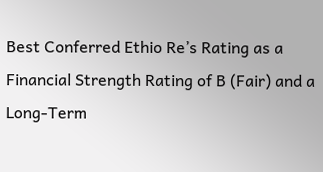Best Conferred Ethio Re’s Rating as a Financial Strength Rating of B (Fair) and a Long-Term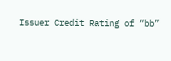Issuer Credit Rating of “bb”